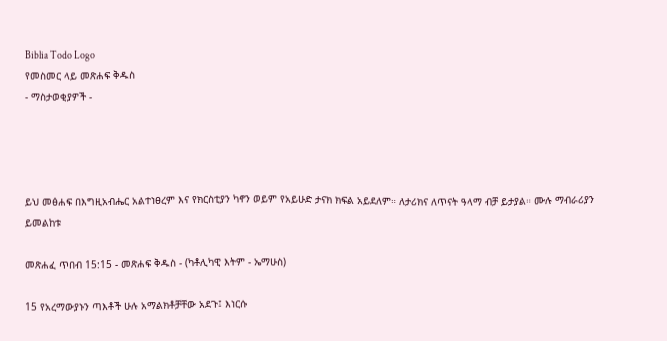Biblia Todo Logo
የመስመር ላይ መጽሐፍ ቅዱስ
- ማስታወቂያዎች -




ይህ መፅሐፍ በእግዚአብሔር አልተነፀረም እና የክርስቲያን ካኖን ወይም የአይሁድ ታናክ ክፍል አይደለም። ለታሪክና ለጥናት ዓላማ ብቻ ይታያል። ሙሉ ማብራሪያን ይመልከቱ

መጽሐፈ ጥበብ 15:15 - መጽሐፍ ቅዱስ - (ካቶሊካዊ እትም - ኤማሁስ)

15 የአረማውያኑን ጣእቶች ሁሉ አማልክቶቻቸው አደጉ፤ እነርሱ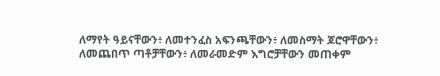ለማየት ዓይናቸውን፥ ለመተንፈስ አፍንጫቸውን፥ ለመስማት ጆሮዋቸውን፥ ለመጨበጥ ጣቶቻቸውን፥ ለመራመድም እግሮቻቸውን መጠቀም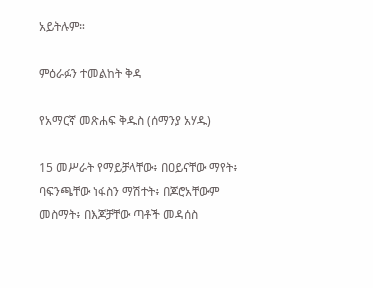አይትሉም።

ምዕራፉን ተመልከት ቅዳ

የአማርኛ መጽሐፍ ቅዱስ (ሰማንያ አሃዱ)

15 መሥራት የማይቻላቸው፥ በዐይናቸው ማየት፥ ባፍንጫቸው ነፋስን ማሽተት፥ በጆሮአቸውም መስማት፥ በእጆቻቸው ጣቶች መዳሰስ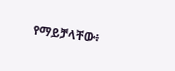የማይቻላቸው፥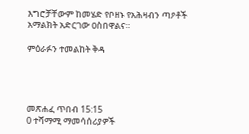እግሮቻቸውም ከመሄድ የቦዘኑ የአሕዛብን ጣዖቶች አማልክት አድርገው ዐስበዋልና።

ምዕራፉን ተመልከት ቅዳ




መጽሐፈ ጥበብ 15:15
0 ተሻማሚ ማመሳሰሪያዎች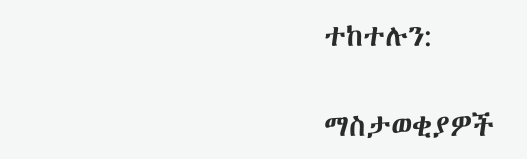ተከተሉን:

ማስታወቂያዎች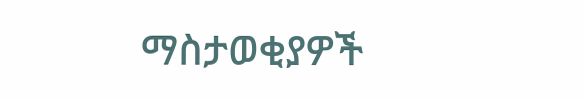ማስታወቂያዎች